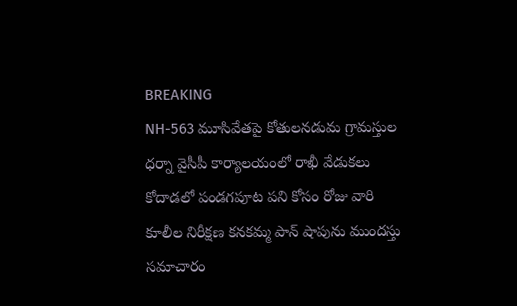BREAKING
NH-563 మూసివేతపై కోతులనడుమ గ్రామస్తుల ధర్నా వైసీపీ కార్యాలయంలో రాఖీ వేడుకలు కోదాడలో పండగపూట పని కోసం రోజు వారి కూలీల నిరీక్షణ కనకమ్మ పాన్ షాపును ముందస్తు సమాచారం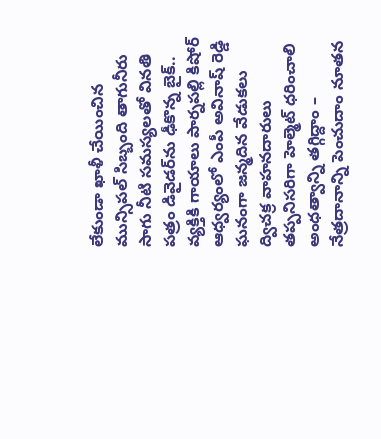లేకుండా ఖాళీ చేయించిన మున్సిపల్ సిబ్బంది తాగునీరు సాగు నీటి సమస్యలతో వినతి పత్రం డివైడర్‌ను ఢీకొన్న బైక్.. వ్యక్తికి గాయాలు పార్నపల్లి కిషోర్ ఆధ్వర్యంలో ఎంపీ అవినాష్ రెడ్డి ఘనంగా జన్మదిన వేడుకలు ద్విచక్ర వాహనదారులు తప్పనిసరిగా హెల్మెట్ ధరించాలి అంధత్వాన్ని తగ్గిద్దాం – నేత్రదానాన్ని పెంచుదాం నూతన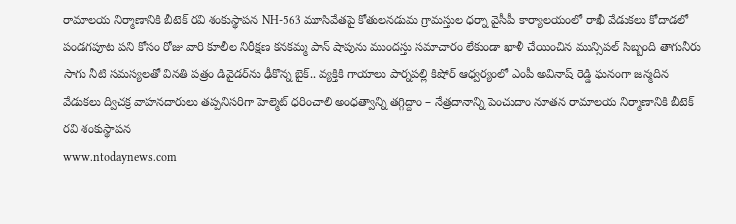రామాలయ నిర్మాణానికి బీటెక్ రవి శంకుస్థాపన NH-563 మూసివేతపై కోతులనడుమ గ్రామస్తుల ధర్నా వైసీపీ కార్యాలయంలో రాఖీ వేడుకలు కోదాడలో పండగపూట పని కోసం రోజు వారి కూలీల నిరీక్షణ కనకమ్మ పాన్ షాపును ముందస్తు సమాచారం లేకుండా ఖాళీ చేయించిన మున్సిపల్ సిబ్బంది తాగునీరు సాగు నీటి సమస్యలతో వినతి పత్రం డివైడర్‌ను ఢీకొన్న బైక్.. వ్యక్తికి గాయాలు పార్నపల్లి కిషోర్ ఆధ్వర్యంలో ఎంపీ అవినాష్ రెడ్డి ఘనంగా జన్మదిన వేడుకలు ద్విచక్ర వాహనదారులు తప్పనిసరిగా హెల్మెట్ ధరించాలి అంధత్వాన్ని తగ్గిద్దాం – నేత్రదానాన్ని పెంచుదాం నూతన రామాలయ నిర్మాణానికి బీటెక్ రవి శంకుస్థాపన
www.ntodaynews.com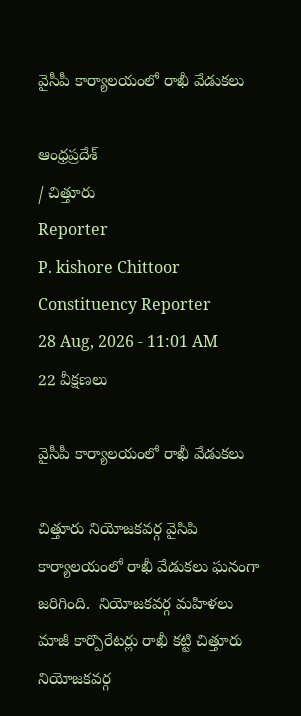వైసీపీ కార్యాలయంలో రాఖీ వేడుకలు

ఆంధ్రప్రదేశ్
/ చిత్తూరు
Reporter
P. kishore Chittoor Constituency Reporter
28 Aug, 2026 - 11:01 AM
22 వీక్షణలు

వైసీపీ కార్యాలయంలో రాఖీ వేడుకలు

చిత్తూరు నియోజకవర్గ వైసిపి కార్యాలయంలో రాఖీ వేడుకలు ఘనంగా జరిగింది.  నియోజకవర్గ మహిళలు మాజీ కార్పొరేటర్లు రాఖీ కట్టి చిత్తూరు నియోజకవర్గ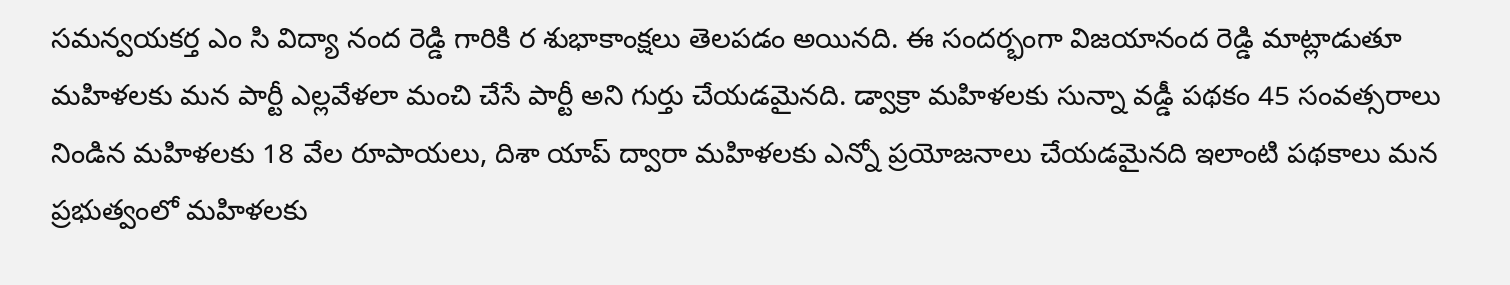సమన్వయకర్త ఎం సి విద్యా నంద రెడ్డి గారికి ర శుభాకాంక్షలు తెలపడం అయినది. ఈ సందర్భంగా విజయానంద రెడ్డి మాట్లాడుతూ మహిళలకు మన పార్టీ ఎల్లవేళలా మంచి చేసే పార్టీ అని గుర్తు చేయడమైనది. డ్వాక్రా మహిళలకు సున్నా వడ్డీ పథకం 45 సంవత్సరాలు నిండిన మహిళలకు 18 వేల రూపాయలు, దిశా యాప్ ద్వారా మహిళలకు ఎన్నో ప్రయోజనాలు చేయడమైనది ఇలాంటి పథకాలు మన ప్రభుత్వంలో మహిళలకు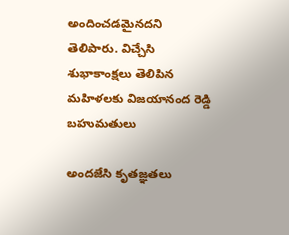అందించడమైనదని తెలిపారు. విచ్చేసి శుభాకాంక్షలు తెలిపిన మహిళలకు విజయానంద రెడ్డి బహుమతులు

అందజేసి కృతజ్ఞతలు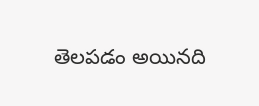తెలపడం అయినది